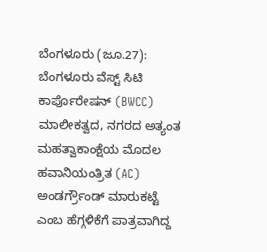ಬೆಂಗಳೂರು (ಜೂ.27): ಬೆಂಗಳೂರು ವೆಸ್ಟ್ ಸಿಟಿ ಕಾರ್ಪೊರೇಷನ್ (BWCC) ಮಾಲೀಕತ್ವದ, ನಗರದ ಅತ್ಯಂತ ಮಹತ್ವಾಕಾಂಕ್ಷೆಯ ಮೊದಲ ಹವಾನಿಯಂತ್ರಿತ (AC) ಅಂಡರ್ಗ್ರೌಂಡ್ ಮಾರುಕಟ್ಟೆ ಎಂಬ ಹೆಗ್ಗಳಿಕೆಗೆ ಪಾತ್ರವಾಗಿದ್ದ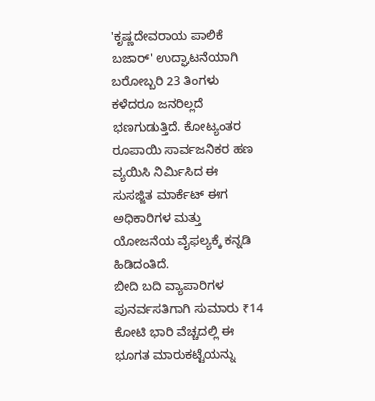'ಕೃಷ್ಣದೇವರಾಯ ಪಾಲಿಕೆ ಬಜಾರ್' ಉದ್ಘಾಟನೆಯಾಗಿ ಬರೋಬ್ಬರಿ 23 ತಿಂಗಳು ಕಳೆದರೂ ಜನರಿಲ್ಲದೆ ಭಣಗುಡುತ್ತಿದೆ. ಕೋಟ್ಯಂತರ ರೂಪಾಯಿ ಸಾರ್ವಜನಿಕರ ಹಣ ವ್ಯಯಿಸಿ ನಿರ್ಮಿಸಿದ ಈ ಸುಸಜ್ಜಿತ ಮಾರ್ಕೆಟ್ ಈಗ ಅಧಿಕಾರಿಗಳ ಮತ್ತು ಯೋಜನೆಯ ವೈಫಲ್ಯಕ್ಕೆ ಕನ್ನಡಿ ಹಿಡಿದಂತಿದೆ.
ಬೀದಿ ಬದಿ ವ್ಯಾಪಾರಿಗಳ ಪುನರ್ವಸತಿಗಾಗಿ ಸುಮಾರು ₹14 ಕೋಟಿ ಭಾರಿ ವೆಚ್ಚದಲ್ಲಿ ಈ ಭೂಗತ ಮಾರುಕಟ್ಟೆಯನ್ನು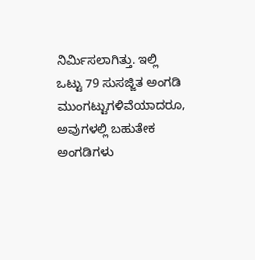ನಿರ್ಮಿಸಲಾಗಿತ್ತು. ಇಲ್ಲಿ ಒಟ್ಟು 79 ಸುಸಜ್ಜಿತ ಅಂಗಡಿ ಮುಂಗಟ್ಟುಗಳಿವೆಯಾದರೂ, ಅವುಗಳಲ್ಲಿ ಬಹುತೇಕ ಅಂಗಡಿಗಳು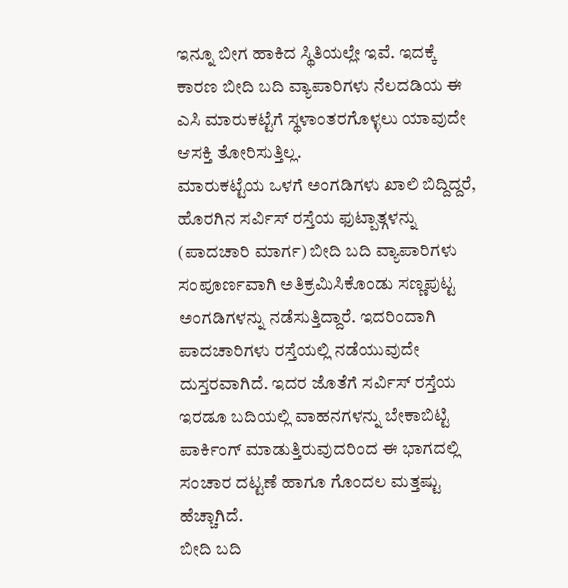ಇನ್ನೂ ಬೀಗ ಹಾಕಿದ ಸ್ಥಿತಿಯಲ್ಲೇ ಇವೆ. ಇದಕ್ಕೆ ಕಾರಣ ಬೀದಿ ಬದಿ ವ್ಯಾಪಾರಿಗಳು ನೆಲದಡಿಯ ಈ ಎಸಿ ಮಾರುಕಟ್ಟೆಗೆ ಸ್ಥಳಾಂತರಗೊಳ್ಳಲು ಯಾವುದೇ ಆಸಕ್ತಿ ತೋರಿಸುತ್ತಿಲ್ಲ.
ಮಾರುಕಟ್ಟೆಯ ಒಳಗೆ ಅಂಗಡಿಗಳು ಖಾಲಿ ಬಿದ್ದಿದ್ದರೆ, ಹೊರಗಿನ ಸರ್ವಿಸ್ ರಸ್ತೆಯ ಫುಟ್ಪಾತ್ಗಳನ್ನು (ಪಾದಚಾರಿ ಮಾರ್ಗ) ಬೀದಿ ಬದಿ ವ್ಯಾಪಾರಿಗಳು ಸಂಪೂರ್ಣವಾಗಿ ಅತಿಕ್ರಮಿಸಿಕೊಂಡು ಸಣ್ಣಪುಟ್ಟ ಅಂಗಡಿಗಳನ್ನು ನಡೆಸುತ್ತಿದ್ದಾರೆ. ಇದರಿಂದಾಗಿ ಪಾದಚಾರಿಗಳು ರಸ್ತೆಯಲ್ಲಿ ನಡೆಯುವುದೇ ದುಸ್ತರವಾಗಿದೆ. ಇದರ ಜೊತೆಗೆ ಸರ್ವಿಸ್ ರಸ್ತೆಯ ಇರಡೂ ಬದಿಯಲ್ಲಿ ವಾಹನಗಳನ್ನು ಬೇಕಾಬಿಟ್ಟಿ ಪಾರ್ಕಿಂಗ್ ಮಾಡುತ್ತಿರುವುದರಿಂದ ಈ ಭಾಗದಲ್ಲಿ ಸಂಚಾರ ದಟ್ಟಣೆ ಹಾಗೂ ಗೊಂದಲ ಮತ್ತಷ್ಟು ಹೆಚ್ಚಾಗಿದೆ.
ಬೀದಿ ಬದಿ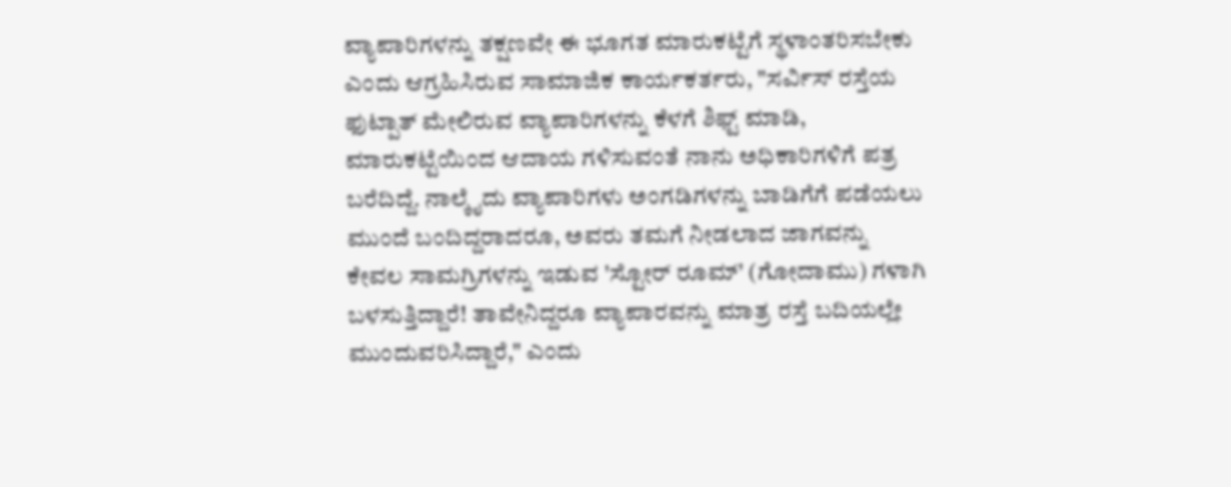ವ್ಯಾಪಾರಿಗಳನ್ನು ತಕ್ಷಣವೇ ಈ ಭೂಗತ ಮಾರುಕಟ್ಟೆಗೆ ಸ್ಥಳಾಂತರಿಸಬೇಕು ಎಂದು ಆಗ್ರಹಿಸಿರುವ ಸಾಮಾಜಿಕ ಕಾರ್ಯಕರ್ತರು, "ಸರ್ವಿಸ್ ರಸ್ತೆಯ ಫುಟ್ಪಾತ್ ಮೇಲಿರುವ ವ್ಯಾಪಾರಿಗಳನ್ನು ಕೆಳಗೆ ಶಿಫ್ಟ್ ಮಾಡಿ, ಮಾರುಕಟ್ಟೆಯಿಂದ ಆದಾಯ ಗಳಿಸುವಂತೆ ನಾನು ಅಧಿಕಾರಿಗಳಿಗೆ ಪತ್ರ ಬರೆದಿದ್ದೆ. ನಾಲ್ಕೈದು ವ್ಯಾಪಾರಿಗಳು ಅಂಗಡಿಗಳನ್ನು ಬಾಡಿಗೆಗೆ ಪಡೆಯಲು ಮುಂದೆ ಬಂದಿದ್ದರಾದರೂ, ಅವರು ತಮಗೆ ನೀಡಲಾದ ಜಾಗವನ್ನು ಕೇವಲ ಸಾಮಗ್ರಿಗಳನ್ನು ಇಡುವ 'ಸ್ಟೋರ್ ರೂಮ್' (ಗೋದಾಮು) ಗಳಾಗಿ ಬಳಸುತ್ತಿದ್ದಾರೆ! ತಾವೇನಿದ್ದರೂ ವ್ಯಾಪಾರವನ್ನು ಮಾತ್ರ ರಸ್ತೆ ಬದಿಯಲ್ಲೇ ಮುಂದುವರಿಸಿದ್ದಾರೆ," ಎಂದು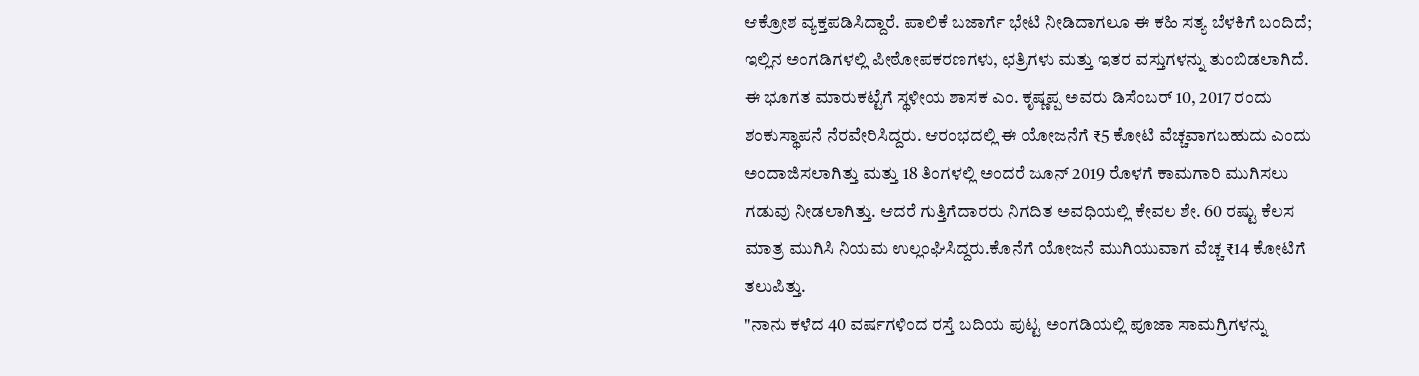ಆಕ್ರೋಶ ವ್ಯಕ್ತಪಡಿಸಿದ್ದಾರೆ. ಪಾಲಿಕೆ ಬಜಾರ್ಗೆ ಭೇಟಿ ನೀಡಿದಾಗಲೂ ಈ ಕಹಿ ಸತ್ಯ ಬೆಳಕಿಗೆ ಬಂದಿದೆ; ಇಲ್ಲಿನ ಅಂಗಡಿಗಳಲ್ಲಿ ಪೀಠೋಪಕರಣಗಳು, ಛತ್ರಿಗಳು ಮತ್ತು ಇತರ ವಸ್ತುಗಳನ್ನು ತುಂಬಿಡಲಾಗಿದೆ.
ಈ ಭೂಗತ ಮಾರುಕಟ್ಟೆಗೆ ಸ್ಥಳೀಯ ಶಾಸಕ ಎಂ. ಕೃಷ್ಣಪ್ಪ ಅವರು ಡಿಸೆಂಬರ್ 10, 2017 ರಂದು ಶಂಕುಸ್ಥಾಪನೆ ನೆರವೇರಿಸಿದ್ದರು. ಆರಂಭದಲ್ಲಿ ಈ ಯೋಜನೆಗೆ ₹5 ಕೋಟಿ ವೆಚ್ಚವಾಗಬಹುದು ಎಂದು ಅಂದಾಜಿಸಲಾಗಿತ್ತು ಮತ್ತು 18 ತಿಂಗಳಲ್ಲಿ ಅಂದರೆ ಜೂನ್ 2019 ರೊಳಗೆ ಕಾಮಗಾರಿ ಮುಗಿಸಲು ಗಡುವು ನೀಡಲಾಗಿತ್ತು. ಆದರೆ ಗುತ್ತಿಗೆದಾರರು ನಿಗದಿತ ಅವಧಿಯಲ್ಲಿ ಕೇವಲ ಶೇ. 60 ರಷ್ಟು ಕೆಲಸ ಮಾತ್ರ ಮುಗಿಸಿ ನಿಯಮ ಉಲ್ಲಂಘಿಸಿದ್ದರು.ಕೊನೆಗೆ ಯೋಜನೆ ಮುಗಿಯುವಾಗ ವೆಚ್ಚ ₹14 ಕೋಟಿಗೆ ತಲುಪಿತ್ತು.
"ನಾನು ಕಳೆದ 40 ವರ್ಷಗಳಿಂದ ರಸ್ತೆ ಬದಿಯ ಪುಟ್ಟ ಅಂಗಡಿಯಲ್ಲಿ ಪೂಜಾ ಸಾಮಗ್ರಿಗಳನ್ನು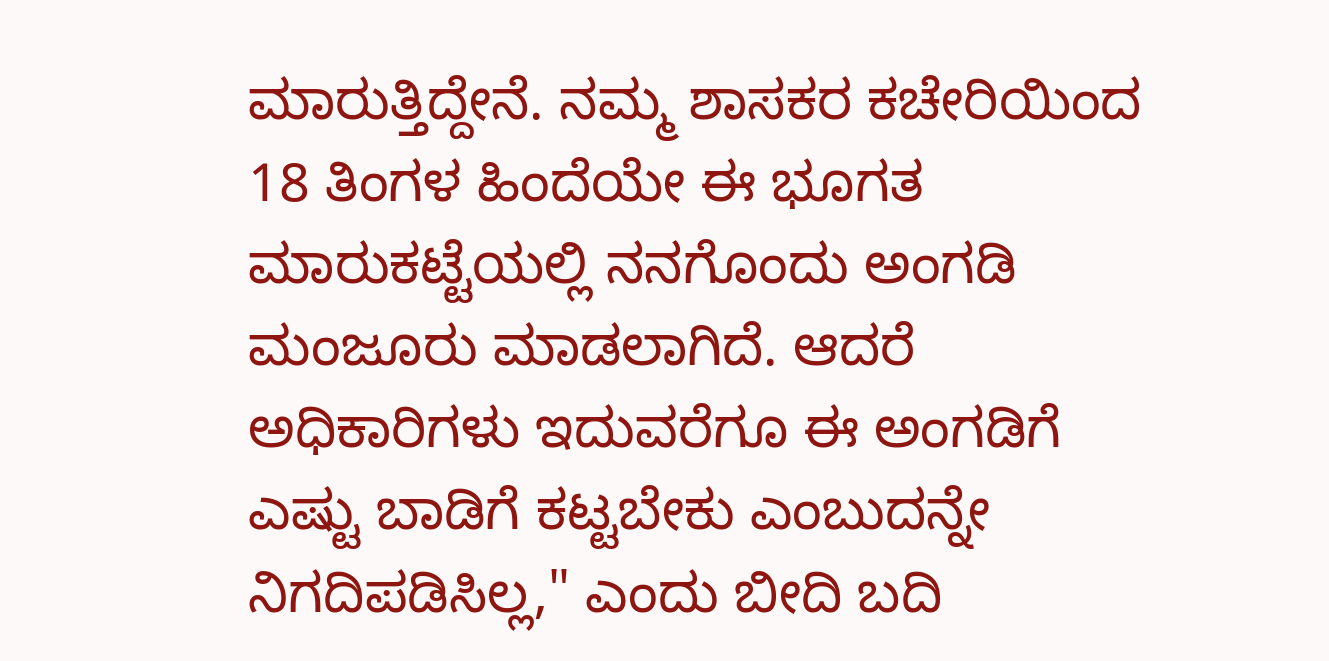ಮಾರುತ್ತಿದ್ದೇನೆ. ನಮ್ಮ ಶಾಸಕರ ಕಚೇರಿಯಿಂದ 18 ತಿಂಗಳ ಹಿಂದೆಯೇ ಈ ಭೂಗತ ಮಾರುಕಟ್ಟೆಯಲ್ಲಿ ನನಗೊಂದು ಅಂಗಡಿ ಮಂಜೂರು ಮಾಡಲಾಗಿದೆ. ಆದರೆ ಅಧಿಕಾರಿಗಳು ಇದುವರೆಗೂ ಈ ಅಂಗಡಿಗೆ ಎಷ್ಟು ಬಾಡಿಗೆ ಕಟ್ಟಬೇಕು ಎಂಬುದನ್ನೇ ನಿಗದಿಪಡಿಸಿಲ್ಲ," ಎಂದು ಬೀದಿ ಬದಿ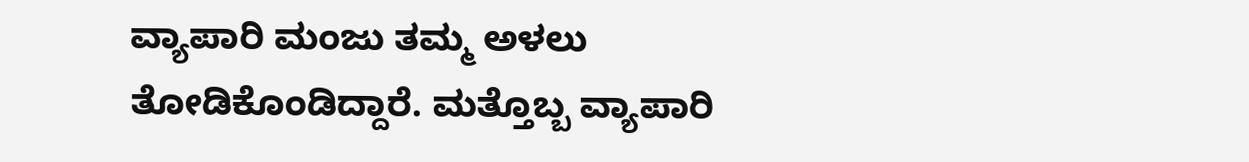ವ್ಯಾಪಾರಿ ಮಂಜು ತಮ್ಮ ಅಳಲು ತೋಡಿಕೊಂಡಿದ್ದಾರೆ. ಮತ್ತೊಬ್ಬ ವ್ಯಾಪಾರಿ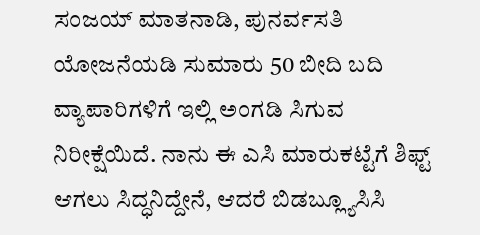ಸಂಜಯ್ ಮಾತನಾಡಿ, ಪುನರ್ವಸತಿ ಯೋಜನೆಯಡಿ ಸುಮಾರು 50 ಬೀದಿ ಬದಿ ವ್ಯಾಪಾರಿಗಳಿಗೆ ಇಲ್ಲಿ ಅಂಗಡಿ ಸಿಗುವ ನಿರೀಕ್ಷೆಯಿದೆ. ನಾನು ಈ ಎಸಿ ಮಾರುಕಟ್ಟೆಗೆ ಶಿಫ್ಟ್ ಆಗಲು ಸಿದ್ಧನಿದ್ದೇನೆ, ಆದರೆ ಬಿಡಬ್ಲ್ಯೂಸಿಸಿ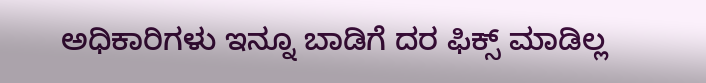ಅಧಿಕಾರಿಗಳು ಇನ್ನೂ ಬಾಡಿಗೆ ದರ ಫಿಕ್ಸ್ ಮಾಡಿಲ್ಲ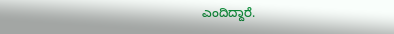ಎಂದಿದ್ದಾರೆ.